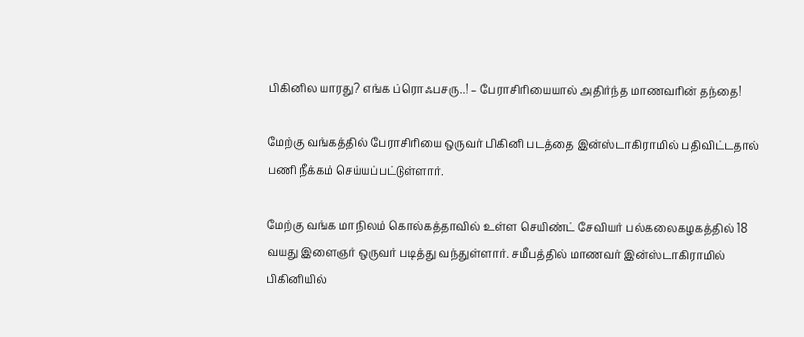பிகினில யாரது? எங்க ப்ரொஃபசரு..! – பேராசிரியையால் அதிர்ந்த மாணவரின் தந்தை!

மேற்கு வங்கத்தில் பேராசிரியை ஒருவர் பிகினி படத்தை இன்ஸ்டாகிராமில் பதிவிட்டதால் பணி நீக்கம் செய்யப்பட்டுள்ளார்.

மேற்கு வங்க மாநிலம் கொல்கத்தாவில் உள்ள செயிண்ட் சேவியர் பல்கலைகழகத்தில் 18 வயது இளைஞர் ஒருவர் படித்து வந்துள்ளார். சமீபத்தில் மாணவர் இன்ஸ்டாகிராமில் பிகினியில்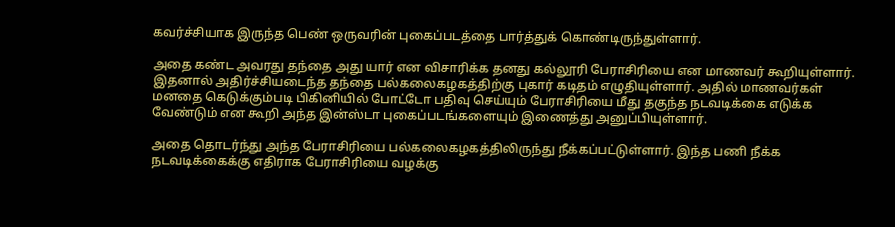கவர்ச்சியாக இருந்த பெண் ஒருவரின் புகைப்படத்தை பார்த்துக் கொண்டிருந்துள்ளார்.

அதை கண்ட அவரது தந்தை அது யார் என விசாரிக்க தனது கல்லூரி பேராசிரியை என மாணவர் கூறியுள்ளார். இதனால் அதிர்ச்சியடைந்த தந்தை பல்கலைகழகத்திற்கு புகார் கடிதம் எழுதியுள்ளார். அதில் மாணவர்கள் மனதை கெடுக்கும்படி பிகினியில் போட்டோ பதிவு செய்யும் பேராசிரியை மீது தகுந்த நடவடிக்கை எடுக்க வேண்டும் என கூறி அந்த இன்ஸ்டா புகைப்படங்களையும் இணைத்து அனுப்பியுள்ளார்.

அதை தொடர்ந்து அந்த பேராசிரியை பல்கலைகழகத்திலிருந்து நீக்கப்பட்டுள்ளார். இந்த பணி நீக்க நடவடிக்கைக்கு எதிராக பேராசிரியை வழக்கு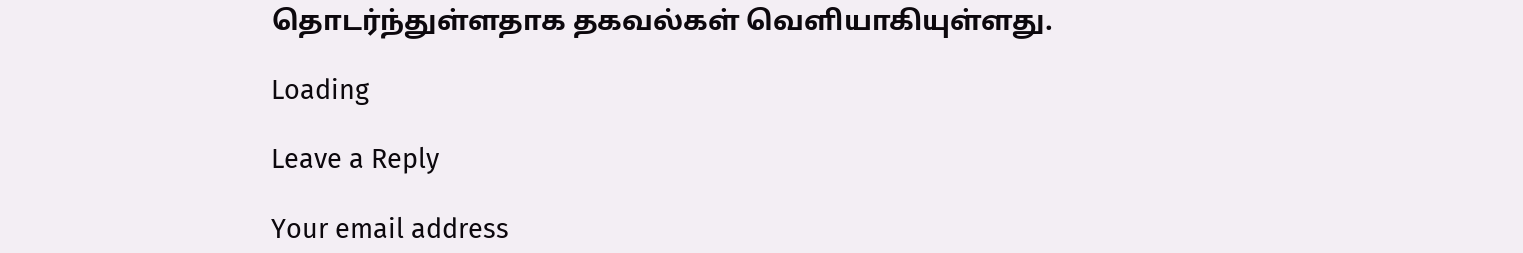தொடர்ந்துள்ளதாக தகவல்கள் வெளியாகியுள்ளது.

Loading

Leave a Reply

Your email address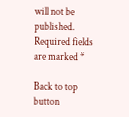will not be published. Required fields are marked *

Back to top button